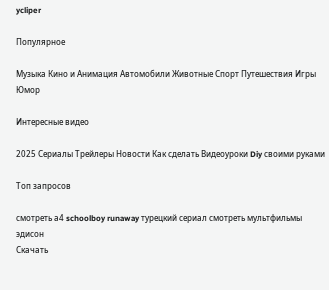ycliper

Популярное

Музыка Кино и Анимация Автомобили Животные Спорт Путешествия Игры Юмор

Интересные видео

2025 Сериалы Трейлеры Новости Как сделать Видеоуроки Diy своими руками

Топ запросов

смотреть а4 schoolboy runaway турецкий сериал смотреть мультфильмы эдисон
Скачать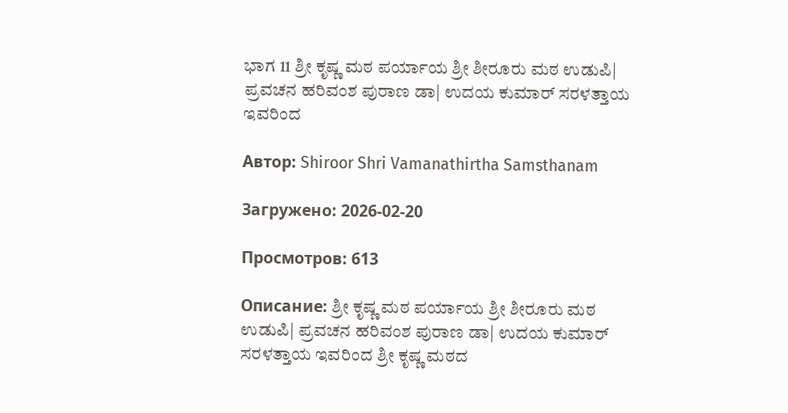ಭಾಗ 11 ಶ್ರೀ ಕೃಷ್ಣ ಮಠ ಪರ್ಯಾಯ ಶ್ರೀ ಶೀರೂರು ಮಠ ಉಡುಪಿ| ಪ್ರವಚನ ಹರಿವಂಶ ಪುರಾಣ ಡಾ| ಉದಯ ಕುಮಾರ್ ಸರಳತ್ತಾಯ ಇವರಿಂದ

Автор: Shiroor Shri Vamanathirtha Samsthanam

Загружено: 2026-02-20

Просмотров: 613

Описание: ಶ್ರೀ ಕೃಷ್ಣ ಮಠ ಪರ್ಯಾಯ ಶ್ರೀ ಶೀರೂರು ಮಠ ಉಡುಪಿ| ಪ್ರವಚನ ಹರಿವಂಶ ಪುರಾಣ ಡಾ| ಉದಯ ಕುಮಾರ್ ಸರಳತ್ತಾಯ ಇವರಿಂದ ಶ್ರೀ ಕೃಷ್ಣ ಮಠದ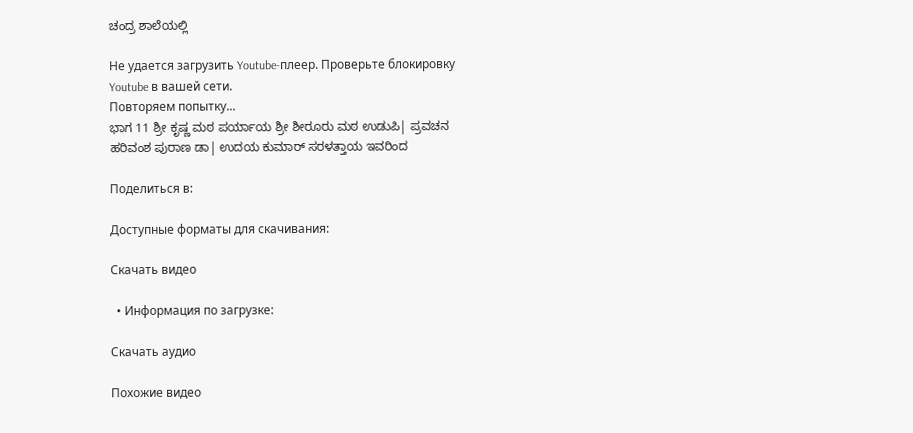ಚಂದ್ರ ಶಾಲೆಯಲ್ಲಿ

Не удается загрузить Youtube-плеер. Проверьте блокировку Youtube в вашей сети.
Повторяем попытку...
ಭಾಗ 11 ಶ್ರೀ ಕೃಷ್ಣ ಮಠ ಪರ್ಯಾಯ ಶ್ರೀ ಶೀರೂರು ಮಠ ಉಡುಪಿ| ಪ್ರವಚನ ಹರಿವಂಶ ಪುರಾಣ ಡಾ| ಉದಯ ಕುಮಾರ್ ಸರಳತ್ತಾಯ ಇವರಿಂದ

Поделиться в:

Доступные форматы для скачивания:

Скачать видео

  • Информация по загрузке:

Скачать аудио

Похожие видео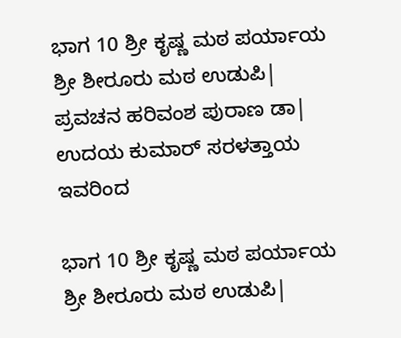ಭಾಗ 10 ಶ್ರೀ ಕೃಷ್ಣ ಮಠ ಪರ್ಯಾಯ ಶ್ರೀ ಶೀರೂರು ಮಠ ಉಡುಪಿ| ಪ್ರವಚನ ಹರಿವಂಶ ಪುರಾಣ ಡಾ| ಉದಯ ಕುಮಾರ್ ಸರಳತ್ತಾಯ ಇವರಿಂದ

ಭಾಗ 10 ಶ್ರೀ ಕೃಷ್ಣ ಮಠ ಪರ್ಯಾಯ ಶ್ರೀ ಶೀರೂರು ಮಠ ಉಡುಪಿ|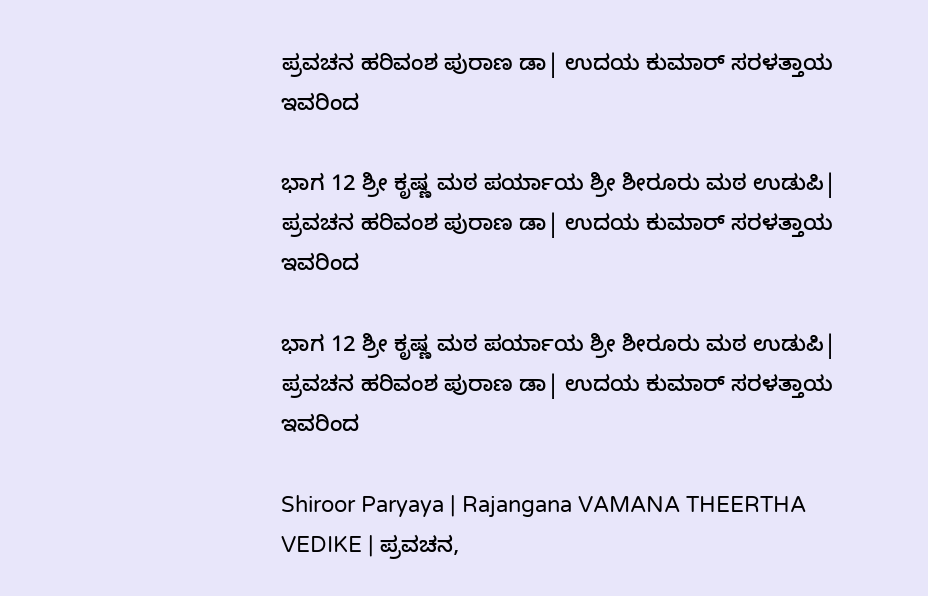ಪ್ರವಚನ ಹರಿವಂಶ ಪುರಾಣ ಡಾ| ಉದಯ ಕುಮಾರ್ ಸರಳತ್ತಾಯ ಇವರಿಂದ

ಭಾಗ 12 ಶ್ರೀ ಕೃಷ್ಣ ಮಠ ಪರ್ಯಾಯ ಶ್ರೀ ಶೀರೂರು ಮಠ ಉಡುಪಿ| ಪ್ರವಚನ ಹರಿವಂಶ ಪುರಾಣ ಡಾ| ಉದಯ ಕುಮಾರ್ ಸರಳತ್ತಾಯ ಇವರಿಂದ

ಭಾಗ 12 ಶ್ರೀ ಕೃಷ್ಣ ಮಠ ಪರ್ಯಾಯ ಶ್ರೀ ಶೀರೂರು ಮಠ ಉಡುಪಿ| ಪ್ರವಚನ ಹರಿವಂಶ ಪುರಾಣ ಡಾ| ಉದಯ ಕುಮಾರ್ ಸರಳತ್ತಾಯ ಇವರಿಂದ

Shiroor Paryaya | Rajangana VAMANA THEERTHA VEDIKE | ಪ್ರವಚನ,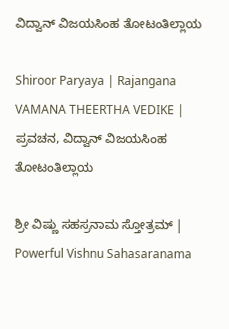ವಿದ್ವಾನ್ ವಿಜಯಸಿಂಹ ತೋಟಂತಿಲ್ಲಾಯ

Shiroor Paryaya | Rajangana VAMANA THEERTHA VEDIKE | ಪ್ರವಚನ, ವಿದ್ವಾನ್ ವಿಜಯಸಿಂಹ ತೋಟಂತಿಲ್ಲಾಯ

ಶ್ರೀ ವಿಷ್ಣು ಸಹಸ್ರನಾಮ ಸ್ತೋತ್ರಮ್ | Powerful Vishnu Sahasaranama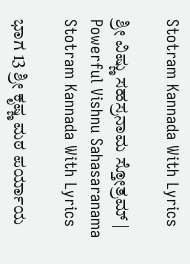Stotram Kannada With Lyrics

ಶ್ರೀ ವಿಷ್ಣು ಸಹಸ್ರನಾಮ ಸ್ತೋತ್ರಮ್ | Powerful Vishnu Sahasaranama Stotram Kannada With Lyrics

ಭಾಗ 13 ಶ್ರೀ ಕೃಷ್ಣ ಮಠ ಪರ್ಯಾಯ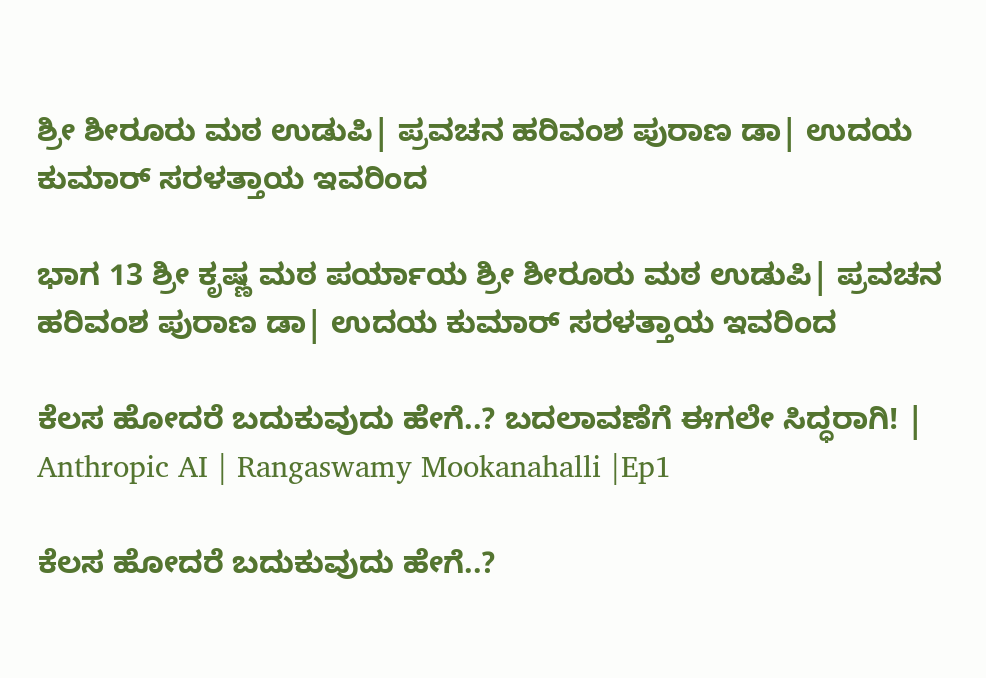ಶ್ರೀ ಶೀರೂರು ಮಠ ಉಡುಪಿ| ಪ್ರವಚನ ಹರಿವಂಶ ಪುರಾಣ ಡಾ| ಉದಯ ಕುಮಾರ್ ಸರಳತ್ತಾಯ ಇವರಿಂದ

ಭಾಗ 13 ಶ್ರೀ ಕೃಷ್ಣ ಮಠ ಪರ್ಯಾಯ ಶ್ರೀ ಶೀರೂರು ಮಠ ಉಡುಪಿ| ಪ್ರವಚನ ಹರಿವಂಶ ಪುರಾಣ ಡಾ| ಉದಯ ಕುಮಾರ್ ಸರಳತ್ತಾಯ ಇವರಿಂದ

ಕೆಲಸ ಹೋದರೆ ಬದುಕುವುದು ಹೇಗೆ..? ಬದಲಾವಣೆಗೆ ಈಗಲೇ ಸಿದ್ಧರಾಗಿ! | Anthropic AI | Rangaswamy Mookanahalli |Ep1

ಕೆಲಸ ಹೋದರೆ ಬದುಕುವುದು ಹೇಗೆ..?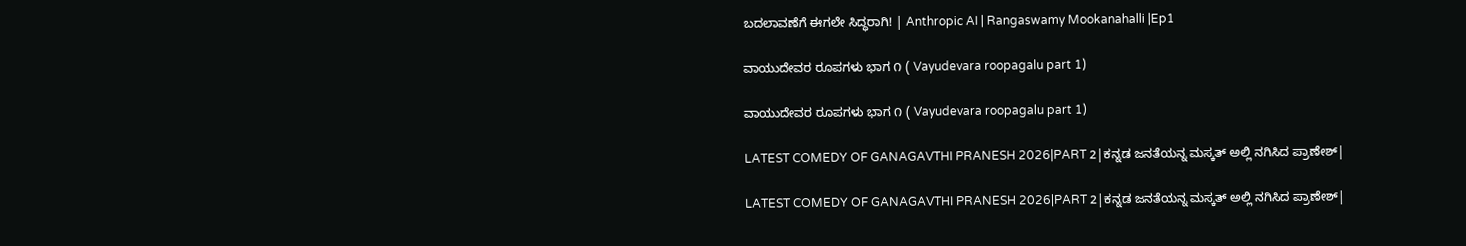ಬದಲಾವಣೆಗೆ ಈಗಲೇ ಸಿದ್ಧರಾಗಿ! | Anthropic AI | Rangaswamy Mookanahalli |Ep1

ವಾಯುದೇವರ ರೂಪಗಳು ಭಾಗ ೧ ( Vayudevara roopagalu part 1)

ವಾಯುದೇವರ ರೂಪಗಳು ಭಾಗ ೧ ( Vayudevara roopagalu part 1)

LATEST COMEDY OF GANAGAVTHI PRANESH 2026|PART 2|ಕನ್ನಡ ಜನತೆಯನ್ನ ಮಸ್ಕತ್ ಅಲ್ಲಿ ನಗಿಸಿದ ಪ್ರಾಣೇಶ್|

LATEST COMEDY OF GANAGAVTHI PRANESH 2026|PART 2|ಕನ್ನಡ ಜನತೆಯನ್ನ ಮಸ್ಕತ್ ಅಲ್ಲಿ ನಗಿಸಿದ ಪ್ರಾಣೇಶ್|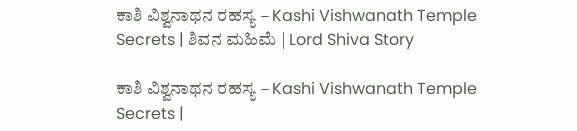ಕಾಶಿ ವಿಶ್ವನಾಥನ ರಹಸ್ಯ – Kashi Vishwanath Temple Secrets | ಶಿವನ ಮಹಿಮೆ | Lord Shiva Story

ಕಾಶಿ ವಿಶ್ವನಾಥನ ರಹಸ್ಯ – Kashi Vishwanath Temple Secrets |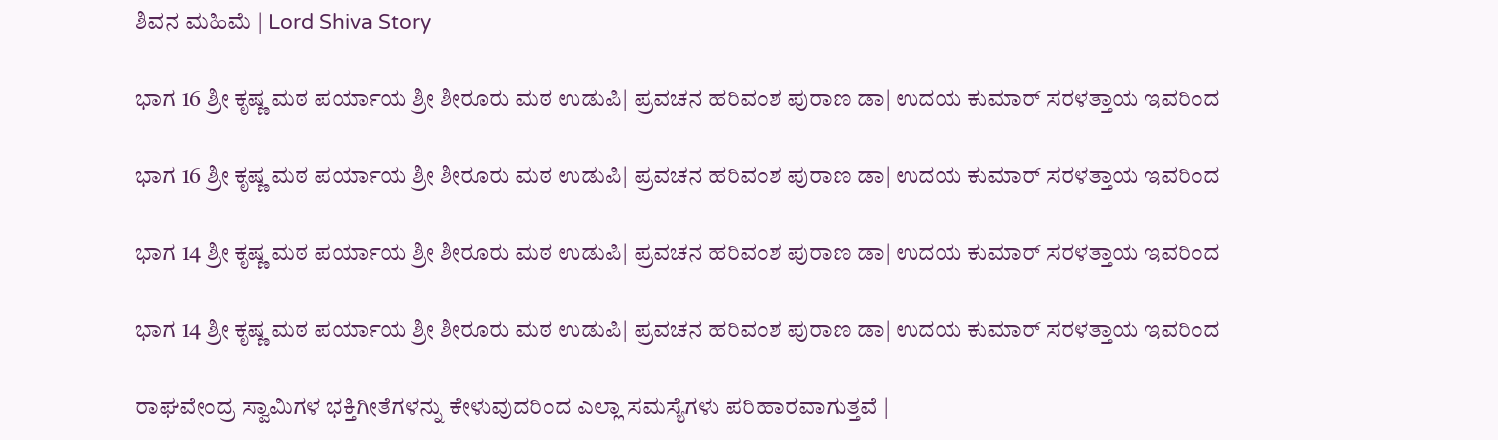ಶಿವನ ಮಹಿಮೆ | Lord Shiva Story

ಭಾಗ 16 ಶ್ರೀ ಕೃಷ್ಣ ಮಠ ಪರ್ಯಾಯ ಶ್ರೀ ಶೀರೂರು ಮಠ ಉಡುಪಿ| ಪ್ರವಚನ ಹರಿವಂಶ ಪುರಾಣ ಡಾ| ಉದಯ ಕುಮಾರ್ ಸರಳತ್ತಾಯ ಇವರಿಂದ

ಭಾಗ 16 ಶ್ರೀ ಕೃಷ್ಣ ಮಠ ಪರ್ಯಾಯ ಶ್ರೀ ಶೀರೂರು ಮಠ ಉಡುಪಿ| ಪ್ರವಚನ ಹರಿವಂಶ ಪುರಾಣ ಡಾ| ಉದಯ ಕುಮಾರ್ ಸರಳತ್ತಾಯ ಇವರಿಂದ

ಭಾಗ 14 ಶ್ರೀ ಕೃಷ್ಣ ಮಠ ಪರ್ಯಾಯ ಶ್ರೀ ಶೀರೂರು ಮಠ ಉಡುಪಿ| ಪ್ರವಚನ ಹರಿವಂಶ ಪುರಾಣ ಡಾ| ಉದಯ ಕುಮಾರ್ ಸರಳತ್ತಾಯ ಇವರಿಂದ

ಭಾಗ 14 ಶ್ರೀ ಕೃಷ್ಣ ಮಠ ಪರ್ಯಾಯ ಶ್ರೀ ಶೀರೂರು ಮಠ ಉಡುಪಿ| ಪ್ರವಚನ ಹರಿವಂಶ ಪುರಾಣ ಡಾ| ಉದಯ ಕುಮಾರ್ ಸರಳತ್ತಾಯ ಇವರಿಂದ

ರಾಘವೇಂದ್ರ ಸ್ವಾಮಿಗಳ ಭಕ್ತಿಗೀತೆಗಳನ್ನು ಕೇಳುವುದರಿಂದ ಎಲ್ಲಾ ಸಮಸ್ಯೆಗಳು ಪರಿಹಾರವಾಗುತ್ತವೆ |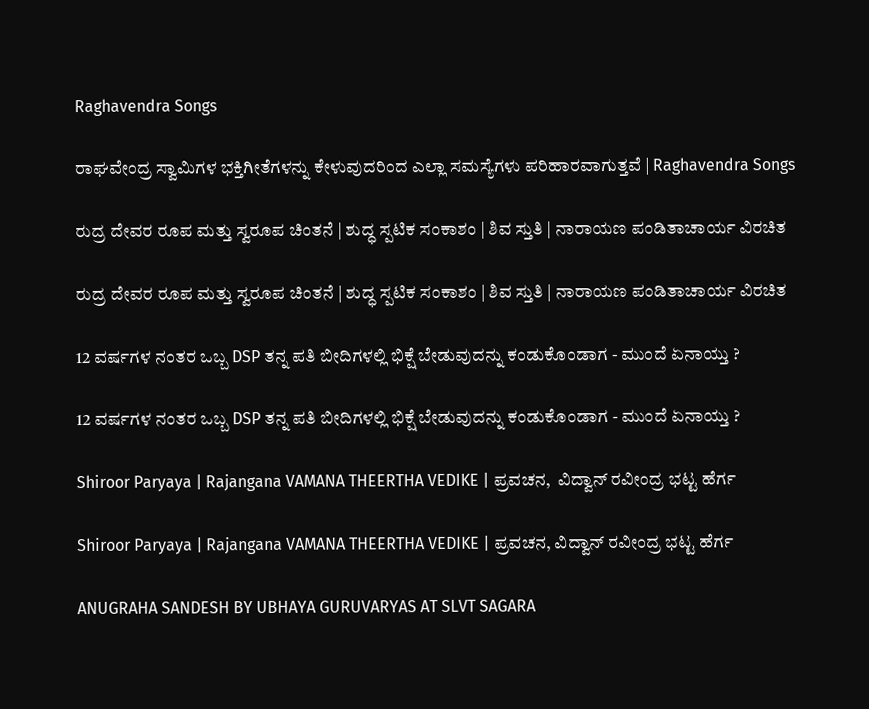Raghavendra Songs

ರಾಘವೇಂದ್ರ ಸ್ವಾಮಿಗಳ ಭಕ್ತಿಗೀತೆಗಳನ್ನು ಕೇಳುವುದರಿಂದ ಎಲ್ಲಾ ಸಮಸ್ಯೆಗಳು ಪರಿಹಾರವಾಗುತ್ತವೆ | Raghavendra Songs

ರುದ್ರ ದೇವರ ರೂಪ ಮತ್ತು ಸ್ವರೂಪ ಚಿಂತನೆ | ಶುದ್ಧ ಸ್ಪಟಿಕ ಸಂಕಾಶಂ | ಶಿವ ಸ್ತುತಿ | ನಾರಾಯಣ ಪಂಡಿತಾಚಾರ್ಯ ವಿರಚಿತ

ರುದ್ರ ದೇವರ ರೂಪ ಮತ್ತು ಸ್ವರೂಪ ಚಿಂತನೆ | ಶುದ್ಧ ಸ್ಪಟಿಕ ಸಂಕಾಶಂ | ಶಿವ ಸ್ತುತಿ | ನಾರಾಯಣ ಪಂಡಿತಾಚಾರ್ಯ ವಿರಚಿತ

12 ವರ್ಷಗಳ ನಂತರ ಒಬ್ಬ DSP ತನ್ನ ಪತಿ ಬೀದಿಗಳಲ್ಲಿ ಭಿಕ್ಷೆ ಬೇಡುವುದನ್ನು ಕಂಡುಕೊಂಡಾಗ - ಮುಂದೆ ಏನಾಯ್ತು ?

12 ವರ್ಷಗಳ ನಂತರ ಒಬ್ಬ DSP ತನ್ನ ಪತಿ ಬೀದಿಗಳಲ್ಲಿ ಭಿಕ್ಷೆ ಬೇಡುವುದನ್ನು ಕಂಡುಕೊಂಡಾಗ - ಮುಂದೆ ಏನಾಯ್ತು ?

Shiroor Paryaya | Rajangana VAMANA THEERTHA VEDIKE | ಪ್ರವಚನ,  ವಿದ್ವಾನ್ ರವೀಂದ್ರ ಭಟ್ಟ ಹೆರ್ಗ

Shiroor Paryaya | Rajangana VAMANA THEERTHA VEDIKE | ಪ್ರವಚನ, ವಿದ್ವಾನ್ ರವೀಂದ್ರ ಭಟ್ಟ ಹೆರ್ಗ

ANUGRAHA SANDESH BY UBHAYA GURUVARYAS AT SLVT SAGARA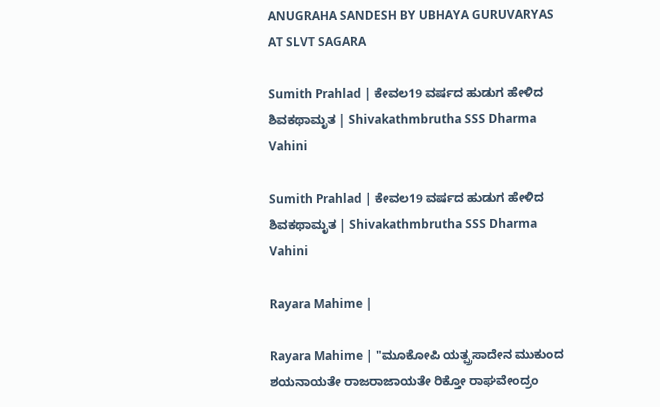ANUGRAHA SANDESH BY UBHAYA GURUVARYAS AT SLVT SAGARA

Sumith Prahlad | ಕೇವಲ19 ವರ್ಷದ ಹುಡುಗ ಹೇಳಿದ ಶಿವಕಥಾಮೃತ | Shivakathmbrutha SSS Dharma Vahini

Sumith Prahlad | ಕೇವಲ19 ವರ್ಷದ ಹುಡುಗ ಹೇಳಿದ ಶಿವಕಥಾಮೃತ | Shivakathmbrutha SSS Dharma Vahini

Rayara Mahime |

Rayara Mahime | "ಮೂಕೋಪಿ ಯತ್ಪ್ರಸಾದೇನ ಮುಕುಂದ ಶಯನಾಯತೇ ರಾಜರಾಜಾಯತೇ ರಿಕ್ತೋ ರಾಘವೇಂದ್ರಂ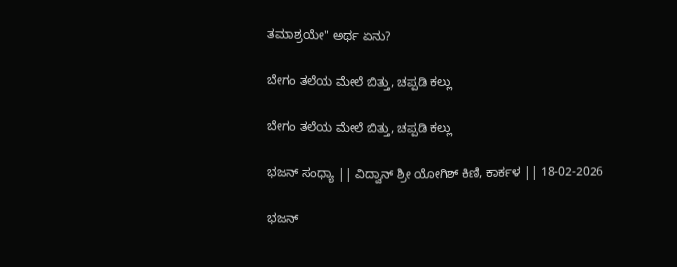ತಮಾಶ್ರಯೇ" ಅರ್ಥ ಏನು?

ಬೇಗಂ ತಲೆಯ ಮೇಲೆ ಬಿತ್ತು, ಚಪ್ಪಡಿ ಕಲ್ಲು

ಬೇಗಂ ತಲೆಯ ಮೇಲೆ ಬಿತ್ತು, ಚಪ್ಪಡಿ ಕಲ್ಲು

ಭಜನ್ ಸಂಧ್ಯಾ || ವಿದ್ವಾನ್ ಶ್ರೀ ಯೋಗಿಶ್ ಕಿಣಿ, ಕಾರ್ಕಳ || 18-02-2026

ಭಜನ್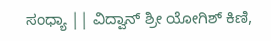ಸಂಧ್ಯಾ || ವಿದ್ವಾನ್ ಶ್ರೀ ಯೋಗಿಶ್ ಕಿಣಿ,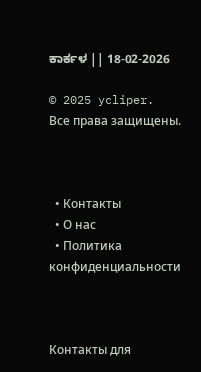ಕಾರ್ಕಳ || 18-02-2026

© 2025 ycliper. Все права защищены.



  • Контакты
  • О нас
  • Политика конфиденциальности



Контакты для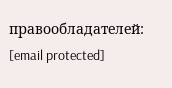правообладателей: [email protected]